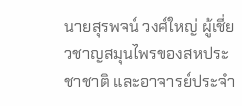นายสุรพจน์ วงศ์ใหญ่ ผู้เชี่ยวชาญสมุนไพรของสหประชาชาติ และอาจารย์ประจำ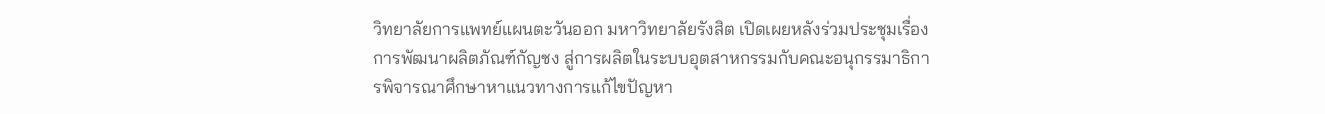วิทยาลัยการแพทย์แผนตะวันออก มหาวิทยาลัยรังสิต เปิดเผยหลังร่วมประชุมเรื่องการพัฒนาผลิตภัณฑ์กัญชง สู่การผลิตในระบบอุตสาหกรรมกับคณะอนุกรรมาธิการพิจารณาศึกษาหาแนวทางการแก้ไขปัญหา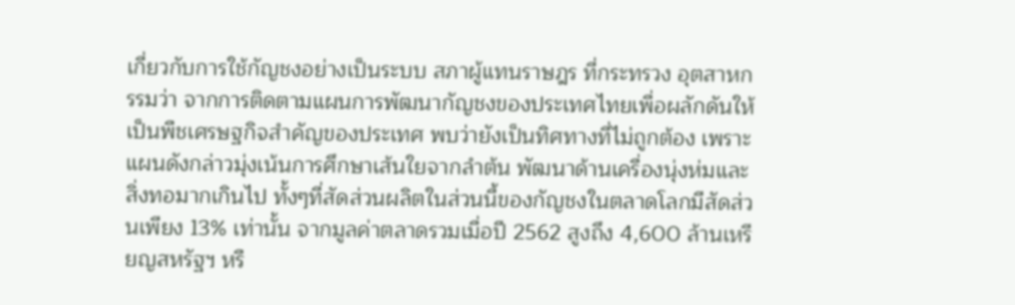เกี่ยวกับการใช้กัญชงอย่างเป็นระบบ สภาผู้แทนราษฎร ที่กระทรวง อุตสาหกรรมว่า จากการติดตามแผนการพัฒนากัญชงของประเทศไทยเพื่อผลักดันให้เป็นพืชเศรษฐกิจสำคัญของประเทศ พบว่ายังเป็นทิศทางที่ไม่ถูกต้อง เพราะแผนดังกล่าวมุ่งเน้นการศึกษาเส้นใยจากลำต้น พัฒนาด้านเครื่องนุ่งห่มและสิ่งทอมากเกินไป ทั้งๆที่สัดส่วนผลิตในส่วนนี้ของกัญชงในตลาดโลกมีสัดส่วนเพียง 13% เท่านั้น จากมูลค่าตลาดรวมเมื่อปี 2562 สูงถึง 4,600 ล้านเหรียญสหรัฐฯ หรื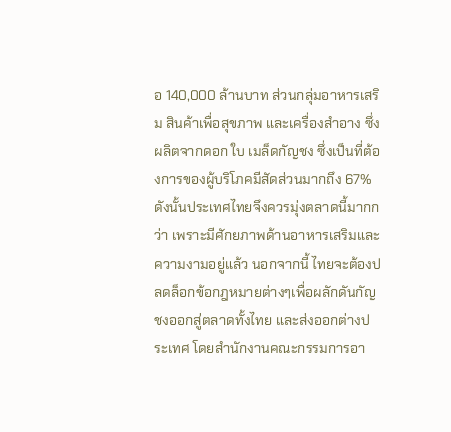อ 140,000 ล้านบาท ส่วนกลุ่มอาหารเสริม สินค้าเพื่อสุขภาพ และเครื่องสำอาง ซึ่งผลิตจากดอก ใบ เมล็ดกัญชง ซึ่งเป็นที่ต้องการของผู้บริโภคมีสัดส่วนมากถึง 67%
ดังนั้นประเทศไทยจึงควรมุ่งตลาดนี้มากกว่า เพราะมีศักยภาพด้านอาหารเสริมและความงามอยู่แล้ว นอกจากนี้ ไทยจะต้องปลดล็อกข้อกฎหมายต่างๆเพื่อผลักดันกัญชงออกสู่ตลาดทั้งไทย และส่งออกต่างประเทศ โดยสำนักงานคณะกรรมการอา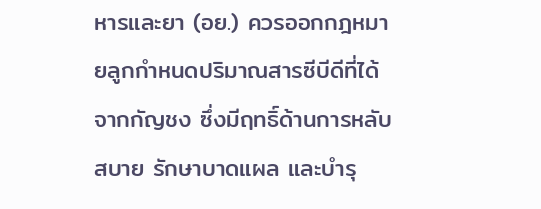หารและยา (อย.) ควรออกกฎหมายลูกกำหนดปริมาณสารซีบีดีที่ได้จากกัญชง ซึ่งมีฤทธิ์ด้านการหลับสบาย รักษาบาดแผล และบำรุ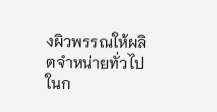งผิวพรรณให้ผลิตจำหน่ายทั่วไปในก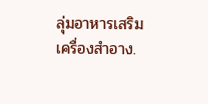ลุ่มอาหารเสริม เครื่องสำอาง.